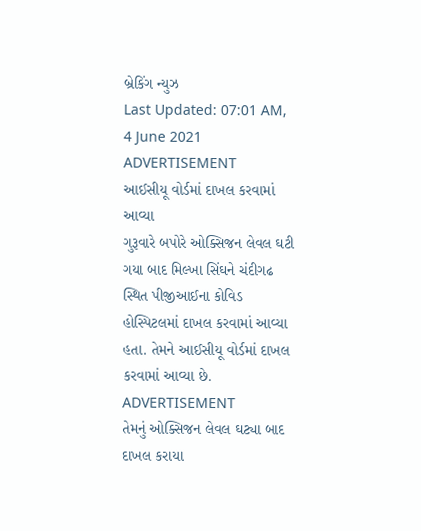બ્રેકિંગ ન્યુઝ
Last Updated: 07:01 AM, 4 June 2021
ADVERTISEMENT
આઈસીયૂ વોર્ડમાં દાખલ કરવામાં આવ્યા
ગુરૂવારે બપોરે ઓક્સિજન લેવલ ઘટી ગયા બાદ મિલ્ખા સિંઘને ચંદીગઢ સ્થિત પીજીઆઈના કોવિડ હોસ્પિટલમાં દાખલ કરવામાં આવ્યા હતા. તેમને આઈસીયૂ વોર્ડમાં દાખલ કરવામાં આવ્યા છે.
ADVERTISEMENT
તેમનું ઓક્સિજન લેવલ ઘટ્યા બાદ દાખલ કરાયા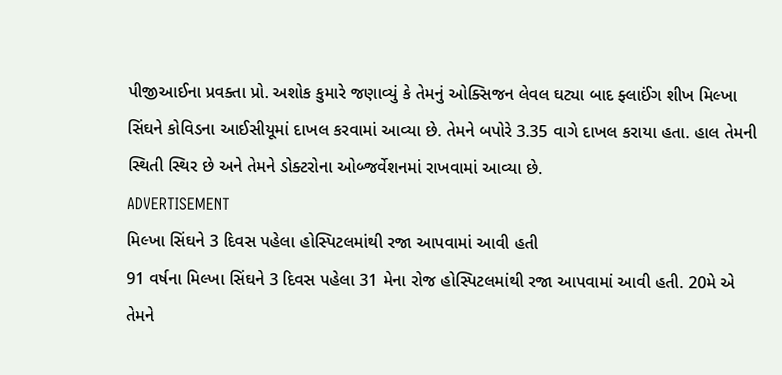પીજીઆઈના પ્રવક્તા પ્રો. અશોક કુમારે જણાવ્યું કે તેમનું ઓક્સિજન લેવલ ઘટ્યા બાદ ફ્લાઈંગ શીખ મિલ્ખા સિંઘને કોવિડના આઈસીયૂમાં દાખલ કરવામાં આવ્યા છે. તેમને બપોરે 3.35 વાગે દાખલ કરાયા હતા. હાલ તેમની સ્થિતી સ્થિર છે અને તેમને ડોક્ટરોના ઓબ્જર્વેશનમાં રાખવામાં આવ્યા છે.
ADVERTISEMENT
મિલ્ખા સિંઘને 3 દિવસ પહેલા હોસ્પિટલમાંથી રજા આપવામાં આવી હતી
91 વર્ષના મિલ્ખા સિંઘને 3 દિવસ પહેલા 31 મેના રોજ હોસ્પિટલમાંથી રજા આપવામાં આવી હતી. 20મે એ તેમને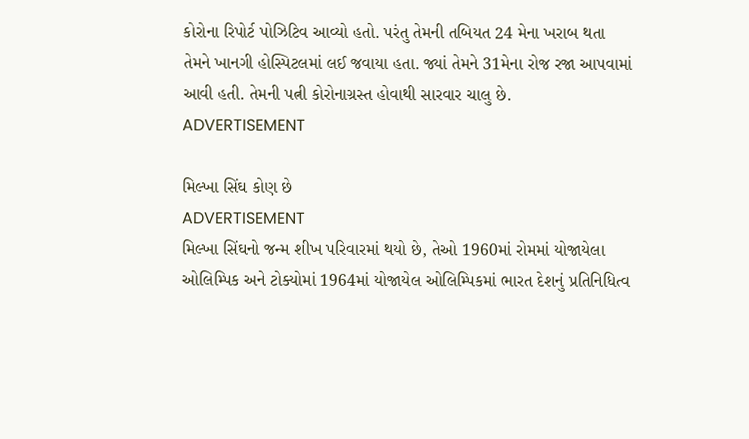કોરોના રિપોર્ટ પોઝિટિવ આવ્યો હતો. પરંતુ તેમની તબિયત 24 મેના ખરાબ થતા તેમને ખાનગી હોસ્પિટલમાં લઈ જવાયા હતા. જ્યાં તેમને 31મેના રોજ રજા આપવામાં આવી હતી. તેમની પત્ની કોરોનાગ્રસ્ત હોવાથી સારવાર ચાલુ છે.
ADVERTISEMENT

મિલ્ખા સિંઘ કોણ છે
ADVERTISEMENT
મિલ્ખા સિંઘનો જન્મ શીખ પરિવારમાં થયો છે, તેઓ 1960માં રોમમાં યોજાયેલા ઓલિમ્પિક અને ટોક્યોમાં 1964માં યોજાયેલ ઓલિમ્પિકમાં ભારત દેશનું પ્રતિનિધિત્વ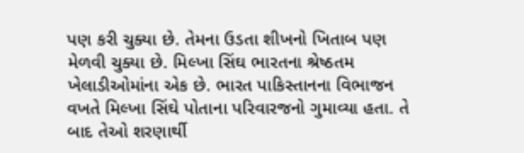પણ કરી ચુક્યા છે. તેમના ઉડતા શીખનો ખિતાબ પણ મેળવી ચુક્યા છે. મિલ્ખા સિંઘ ભારતના શ્રેષ્ઠતમ ખેલાડીઓમાંના એક છે. ભારત પાકિસ્તાનના વિભાજન વખતે મિલ્ખા સિંઘે પોતાના પરિવારજનો ગુમાવ્યા હતા. તે બાદ તેઓ શરણાર્થી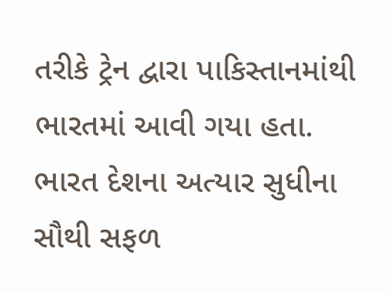તરીકે ટ્રેન દ્વારા પાકિસ્તાનમાંથી ભારતમાં આવી ગયા હતા. ભારત દેશના અત્યાર સુધીના સૌથી સફળ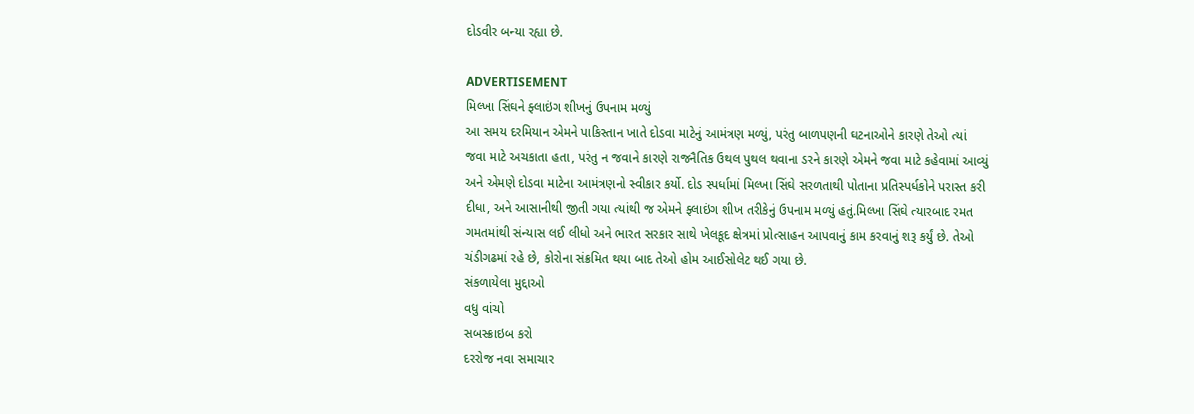દોડવીર બન્યા રહ્યા છે.

ADVERTISEMENT
મિલ્ખા સિંઘને ફ્લાઇંગ શીખનું ઉપનામ મળ્યું
આ સમય દરમિયાન એમને પાકિસ્તાન ખાતે દોડવા માટેનું આમંત્રણ મળ્યું, પરંતુ બાળપણની ઘટનાઓને કારણે તેઓ ત્યાં જવા માટે અચકાતા હતા, પરંતુ ન જવાને કારણે રાજનૈતિક ઉથલ પુથલ થવાના ડરને કારણે એમને જવા માટે કહેવામાં આવ્યું અને એમણે દોડવા માટેના આમંત્રણનો સ્વીકાર કર્યો. દોડ સ્પર્ધામાં મિલ્ખા સિંઘે સરળતાથી પોતાના પ્રતિસ્પર્ધકોને પરાસ્ત કરી દીધા, અને આસાનીથી જીતી ગયા ત્યાંથી જ એમને ફ્લાઇંગ શીખ તરીકેનું ઉપનામ મળ્યું હતું.મિલ્ખા સિંઘે ત્યારબાદ રમત ગમતમાંથી સંન્યાસ લઈ લીધો અને ભારત સરકાર સાથે ખેલકૂદ ક્ષેત્રમાં પ્રોત્સાહન આપવાનું કામ કરવાનું શરૂ કર્યું છે. તેઓ ચંડીગઢમાં રહે છે, કોરોના સંક્રમિત થયા બાદ તેઓ હોમ આઈસોલેટ થઈ ગયા છે.
સંકળાયેલા મુદ્દાઓ
વધુ વાંચો
સબસ્ક્રાઇબ કરો
દરરોજ નવા સમાચાર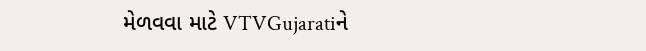મેળવવા માટે VTVGujaratiને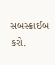સબસ્ક્રાઈબ કરો.